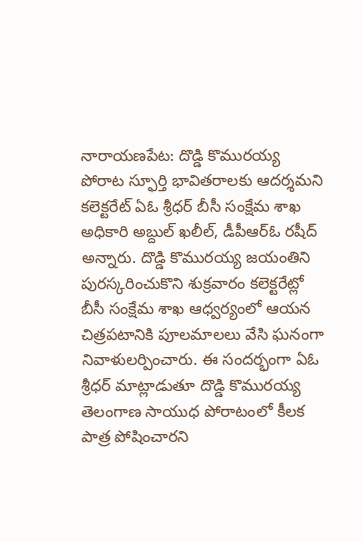నారాయణపేట: దొడ్డి కొమురయ్య పోరాట స్ఫూర్తి భావితరాలకు ఆదర్శమని కలెక్టరేట్ ఏఓ శ్రీధర్ బీసీ సంక్షేమ శాఖ అధికారి అబ్దుల్ ఖలీల్, డీపీఆర్ఓ రషీద్ అన్నారు. దొడ్డి కొమురయ్య జయంతిని పురస్కరించుకొని శుక్రవారం కలెక్టరేట్లో బీసీ సంక్షేమ శాఖ ఆధ్వర్యంలో ఆయన చిత్రపటానికి పూలమాలలు వేసి ఘనంగా నివాళులర్పించారు. ఈ సందర్భంగా ఏఓ శ్రీధర్ మాట్లాడుతూ దొడ్డి కొమురయ్య తెలంగాణ సాయుధ పోరాటంలో కీలక పాత్ర పోషించారని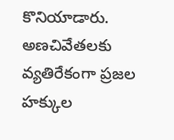కొనియాడారు. అణచివేతలకు వ్యతిరేకంగా ప్రజల హక్కుల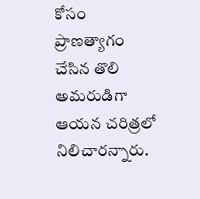కోసం ప్రాణత్యాగం చేసిన తొలి అమరుడిగా ఆయన చరిత్రలో నిలిచారన్నారు.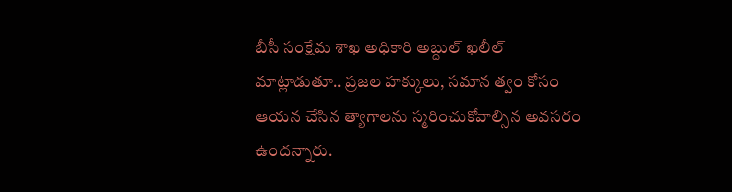బీసీ సంక్షేమ శాఖ అధికారి అబ్దుల్ ఖలీల్ మాట్లాడుతూ.. ప్రజల హక్కులు, సమాన త్వం కోసం ఆయన చేసిన త్యాగాలను స్మరించుకోవాల్సిన అవసరం ఉందన్నారు.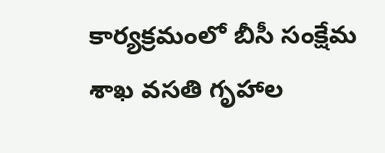కార్యక్రమంలో బీసీ సంక్షేమ శాఖ వసతి గృహాల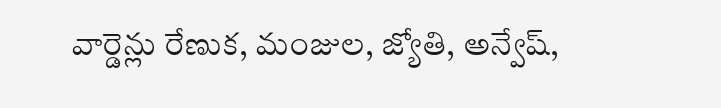వార్డెన్లు రేణుక, మంజుల, జ్యోతి, అన్వేష్,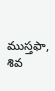ముస్తఫా, శివ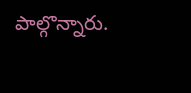పాల్గొన్నారు.